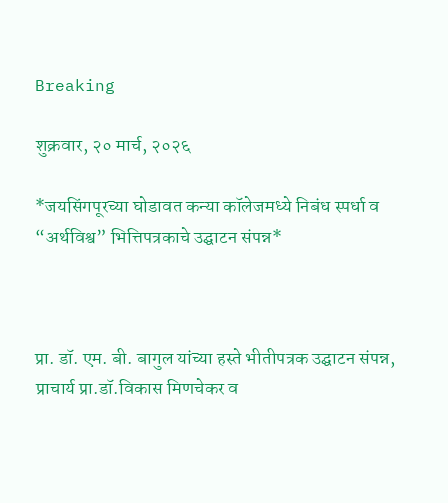Breaking

शुक्रवार, २० मार्च, २०२६

*जयसिंगपूरच्या घोडावत कन्या कॉलेजमध्ये निबंध स्पर्धा व “अर्थविश्व” भित्तिपत्रकाचे उद्घाटन संपन्न*



प्रा. डॉ. एम. बी. बागुल यांच्या हस्ते भीतीपत्रक उद्घाटन संपन्न, प्राचार्य प्रा.डॉ.विकास मिणचेकर व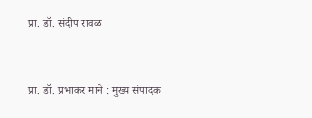प्रा. डॉ. संदीप रावळ


प्रा. डॉ. प्रभाकर माने : मुख्य संपादक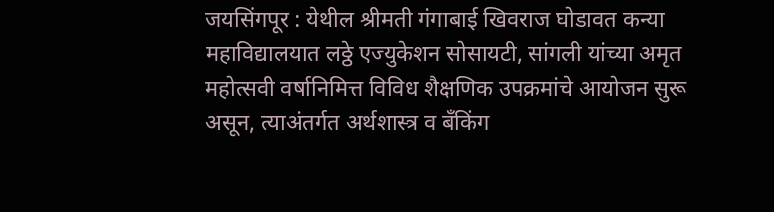जयसिंगपूर : येथील श्रीमती गंगाबाई खिवराज घोडावत कन्या महाविद्यालयात लठ्ठे एज्युकेशन सोसायटी, सांगली यांच्या अमृत महोत्सवी वर्षानिमित्त विविध शैक्षणिक उपक्रमांचे आयोजन सुरू असून, त्याअंतर्गत अर्थशास्त्र व बँकिंग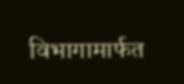विभागामार्फत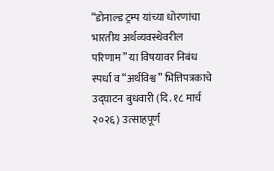“डोनाल्ड ट्रम्प यांच्या धोरणांचा भारतीय अर्थव्यवस्थेवरील परिणाम” या विषयावर निबंध स्पर्धा व “अर्थविश्व” भित्तिपत्रकाचे उद्घाटन बुधवारी (दि. १८ मार्च २०२६) उत्साहपूर्ण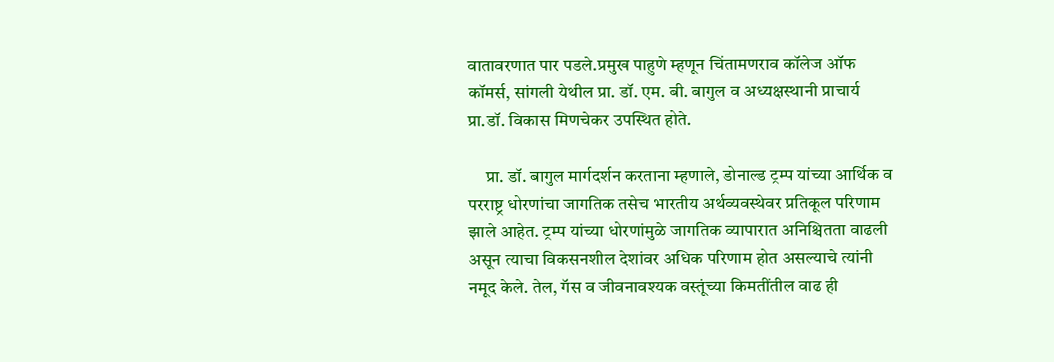वातावरणात पार पडले.प्रमुख पाहुणे म्हणून चिंतामणराव कॉलेज ऑफ कॉमर्स, सांगली येथील प्रा. डॉ. एम. बी. बागुल व अध्यक्षस्थानी प्राचार्य प्रा.डॉ. विकास मिणचेकर उपस्थित होते.

     प्रा. डॉ. बागुल मार्गदर्शन करताना म्हणाले, डोनाल्ड ट्रम्प यांच्या आर्थिक व परराष्ट्र धोरणांचा जागतिक तसेच भारतीय अर्थव्यवस्थेवर प्रतिकूल परिणाम झाले आहेत. ट्रम्प यांच्या धोरणांमुळे जागतिक व्यापारात अनिश्चितता वाढली असून त्याचा विकसनशील देशांवर अधिक परिणाम होत असल्याचे त्यांनी नमूद केले. तेल, गॅस व जीवनावश्यक वस्तूंच्या किमतींतील वाढ ही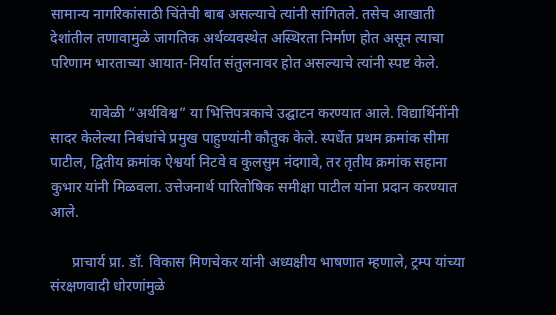सामान्य नागरिकांसाठी चिंतेची बाब असल्याचे त्यांनी सांगितले. तसेच आखाती देशांतील तणावामुळे जागतिक अर्थव्यवस्थेत अस्थिरता निर्माण होत असून त्याचा परिणाम भारताच्या आयात-निर्यात संतुलनावर होत असल्याचे त्यांनी स्पष्ट केले.

           यावेळी “अर्थविश्व” या भित्तिपत्रकाचे उद्घाटन करण्यात आले. विद्यार्थिनींनी सादर केलेल्या निबंधांचे प्रमुख पाहुण्यांनी कौतुक केले. स्पर्धेत प्रथम क्रमांक सीमा पाटील, द्वितीय क्रमांक ऐश्वर्या निटवे व कुलसुम नंदगावे, तर तृतीय क्रमांक सहाना कुभार यांनी मिळवला. उत्तेजनार्थ पारितोषिक समीक्षा पाटील यांना प्रदान करण्यात आले.

      प्राचार्य प्रा. डॉ. विकास मिणचेकर यांनी अध्यक्षीय भाषणात म्हणाले, ट्रम्प यांच्या संरक्षणवादी धोरणांमुळे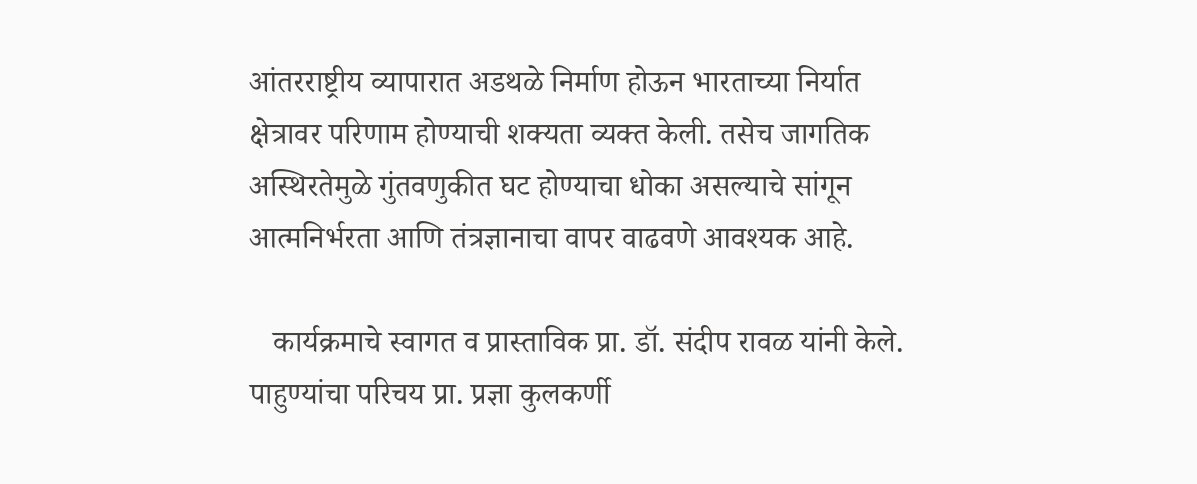आंतरराष्ट्रीय व्यापारात अडथळे निर्माण होऊन भारताच्या निर्यात क्षेत्रावर परिणाम होण्याची शक्यता व्यक्त केली. तसेच जागतिक अस्थिरतेमुळे गुंतवणुकीत घट होण्याचा धोका असल्याचे सांगून आत्मनिर्भरता आणि तंत्रज्ञानाचा वापर वाढवणे आवश्यक आहे.

   कार्यक्रमाचे स्वागत व प्रास्ताविक प्रा. डॉ. संदीप रावळ यांनी केले.  पाहुण्यांचा परिचय प्रा. प्रज्ञा कुलकर्णी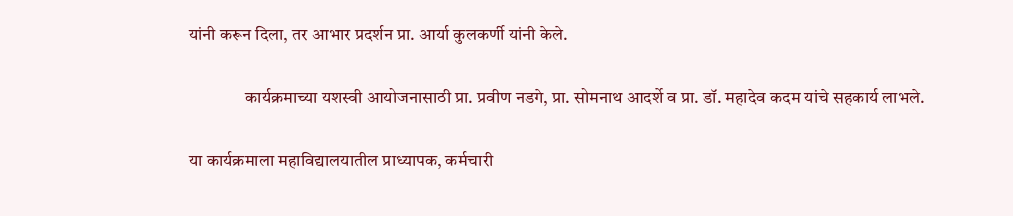यांनी करून दिला, तर आभार प्रदर्शन प्रा. आर्या कुलकर्णी यांनी केले.

                कार्यक्रमाच्या यशस्वी आयोजनासाठी प्रा. प्रवीण नडगे, प्रा. सोमनाथ आदर्शे व प्रा. डॉ. महादेव कदम यांचे सहकार्य लाभले.

या कार्यक्रमाला महाविद्यालयातील प्राध्यापक, कर्मचारी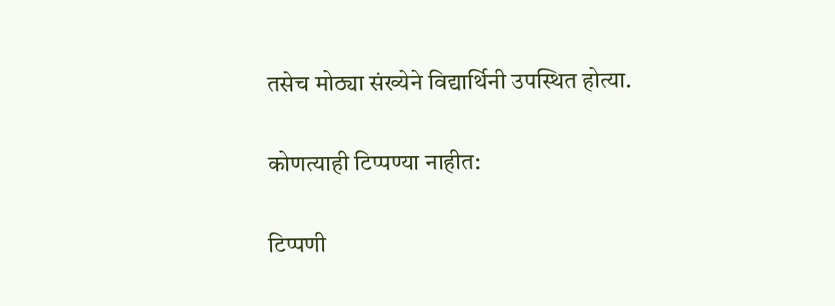तसेच मोठ्या संख्येने विद्यार्थिनी उपस्थित होत्या.

कोणत्याही टिप्पण्‍या नाहीत:

टिप्पणी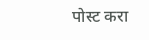पोस्ट करा